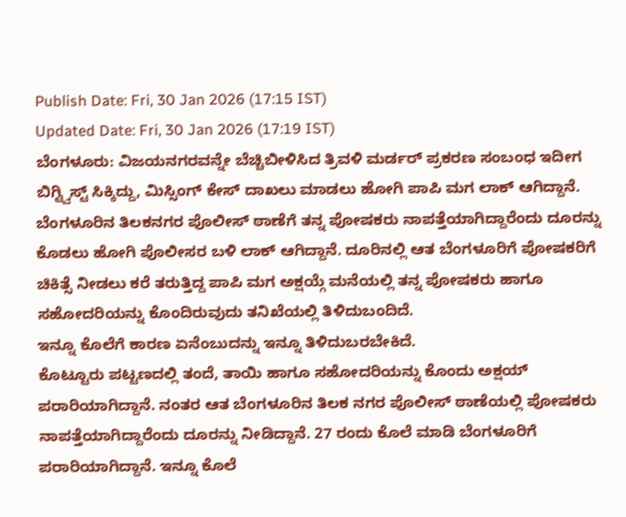Publish Date: Fri, 30 Jan 2026 (17:15 IST)
Updated Date: Fri, 30 Jan 2026 (17:19 IST)
ಬೆಂಗಳೂರು: ವಿಜಯನಗರವನ್ನೇ ಬೆಚ್ಚಿಬೀಳಿಸಿದ ತ್ರಿವಳಿ ಮರ್ಡರ್ ಪ್ರಕರಣ ಸಂಬಂಧ ಇದೀಗ ಬಿಗ್ಟ್ವಿಸ್ಟ್ ಸಿಕ್ಕಿದ್ದು, ಮಿಸ್ಸಿಂಗ್ ಕೇಸ್ ದಾಖಲು ಮಾಡಲು ಹೋಗಿ ಪಾಪಿ ಮಗ ಲಾಕ್ ಆಗಿದ್ದಾನೆ.
ಬೆಂಗಳೂರಿನ ತಿಲಕನಗರ ಪೊಲೀಸ್ ಠಾಣೆಗೆ ತನ್ನ ಪೋಷಕರು ನಾಪತ್ತೆಯಾಗಿದ್ದಾರೆಂದು ದೂರನ್ನು ಕೊಡಲು ಹೋಗಿ ಪೊಲೀಸರ ಬಳಿ ಲಾಕ್ ಆಗಿದ್ದಾನೆ. ದೂರಿನಲ್ಲಿ ಆತ ಬೆಂಗಳೂರಿಗೆ ಪೋಷಕರಿಗೆ ಚಿಕಿತ್ಸೆ ನೀಡಲು ಕರೆ ತರುತ್ತಿದ್ದ ಪಾಪಿ ಮಗ ಅಕ್ಷಯ್ಗೆ ಮನೆಯಲ್ಲಿ ತನ್ನ ಪೋಷಕರು ಹಾಗೂ ಸಹೋದರಿಯನ್ನು ಕೊಂದಿರುವುದು ತನಿಖೆಯಲ್ಲಿ ತಿಳಿದುಬಂದಿದೆ.
ಇನ್ನೂ ಕೊಲೆಗೆ ಕಾರಣ ಏನೆಂಬುದನ್ನು ಇನ್ನೂ ತಿಳಿದುಬರಬೇಕಿದೆ.
ಕೊಟ್ಟೂರು ಪಟ್ಟಣದಲ್ಲಿ ತಂದೆ, ತಾಯಿ ಹಾಗೂ ಸಹೋದರಿಯನ್ನು ಕೊಂದು ಅಕ್ಷಯ್ ಪರಾರಿಯಾಗಿದ್ದಾನೆ. ನಂತರ ಆತ ಬೆಂಗಳೂರಿನ ತಿಲಕ ನಗರ ಪೊಲೀಸ್ ಠಾಣೆಯಲ್ಲಿ ಪೋಷಕರು ನಾಪತ್ತೆಯಾಗಿದ್ದಾರೆಂದು ದೂರನ್ನು ನೀಡಿದ್ದಾನೆ. 27 ರಂದು ಕೊಲೆ ಮಾಡಿ ಬೆಂಗಳೂರಿಗೆ ಪರಾರಿಯಾಗಿದ್ದಾನೆ. ಇನ್ನೂ ಕೊಲೆ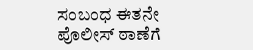ಸಂಬಂಧ ಈತನೇ ಪೊಲೀಸ್ ಠಾಣೆಗೆ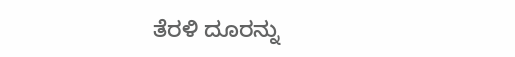ತೆರಳಿ ದೂರನ್ನು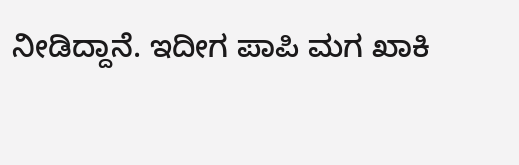ನೀಡಿದ್ದಾನೆ. ಇದೀಗ ಪಾಪಿ ಮಗ ಖಾಕಿ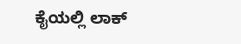ಕೈಯಲ್ಲಿ ಲಾಕ್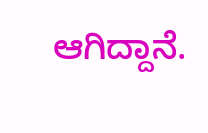ಆಗಿದ್ದಾನೆ.